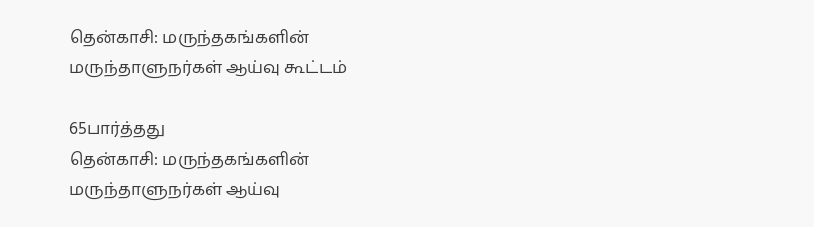தென்காசி: மருந்தகங்களின் மருந்தாளுநர்கள் ஆய்வு கூட்டம்

65பார்த்தது
தென்காசி: மருந்தகங்களின் மருந்தாளுநர்கள் ஆய்வு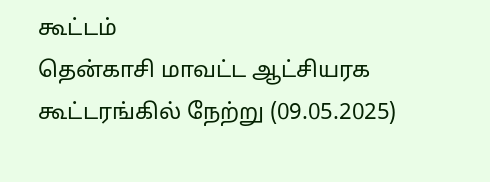கூட்டம்
தென்காசி மாவட்ட ஆட்சியரக கூட்டரங்கில் நேற்று (09.05.2025)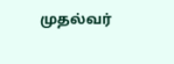முதல்வர்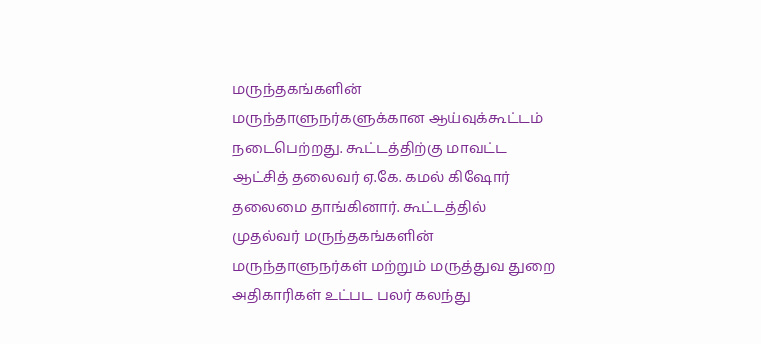மருந்தகங்களின் மருந்தாளுநர்களுக்கான ஆய்வுக்கூட்டம் நடைபெற்றது. கூட்டத்திற்கு மாவட்ட ஆட்சித் தலைவர் ஏ.கே. கமல் கிஷோர் தலைமை தாங்கினார். கூட்டத்தில் முதல்வர் மருந்தகங்களின் மருந்தாளுநர்கள் மற்றும் மருத்துவ துறை அதிகாரிகள் உட்பட பலர் கலந்து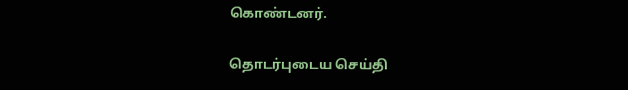கொண்டனர்.

தொடர்புடைய செய்தி